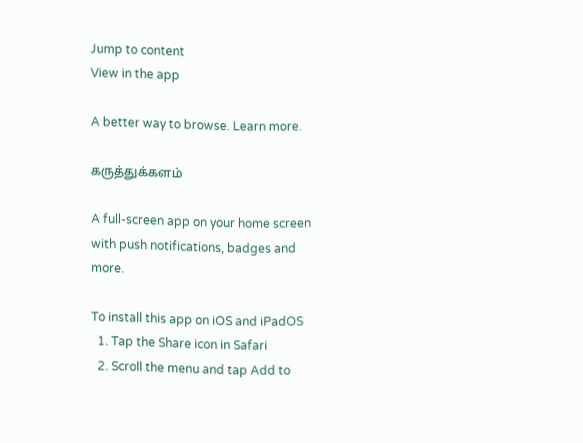Jump to content
View in the app

A better way to browse. Learn more.

கருத்துக்களம்

A full-screen app on your home screen with push notifications, badges and more.

To install this app on iOS and iPadOS
  1. Tap the Share icon in Safari
  2. Scroll the menu and tap Add to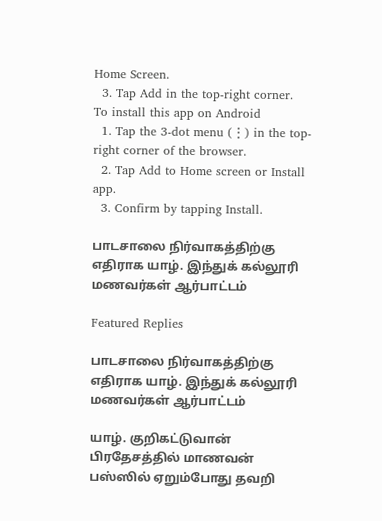Home Screen.
  3. Tap Add in the top-right corner.
To install this app on Android
  1. Tap the 3-dot menu (⋮) in the top-right corner of the browser.
  2. Tap Add to Home screen or Install app.
  3. Confirm by tapping Install.

பாடசாலை நிர்வாகத்திற்கு எதிராக யாழ். இந்துக் கல்லூரி மணவர்கள் ஆர்பாட்டம்

Featured Replies

பாடசாலை நிர்வாகத்திற்கு எதிராக யாழ். இந்துக் கல்லூரி மணவர்கள் ஆர்பாட்டம்

யாழ். குறிகட்டுவான் பிரதேசத்தில் மாணவன் பஸ்ஸில் ஏறும்போது தவறி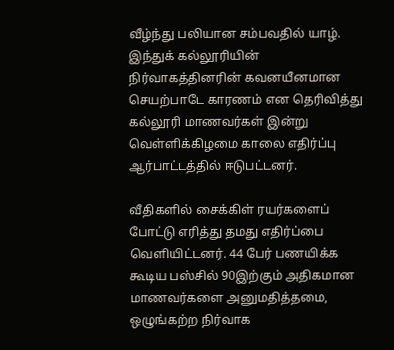வீழ்ந்து பலியான சம்பவதில் யாழ். இந்துக் கல்லூரியின் நிர்வாகத்தினரின் கவனயீனமான செயற்பாடே காரணம் என தெரிவித்து கல்லூரி மாணவர்கள் இன்று வெள்ளிக்கிழமை காலை எதிர்ப்பு ஆர்பாட்டத்தில் ஈடுபட்டனர்.

வீதிகளில் சைக்கிள் ரயர்களைப் போட்டு எரித்து தமது எதிர்ப்பை வெளியிட்டனர். 44 பேர் பணயிக்க கூடிய பஸ்சில் 90இற்கும் அதிகமான மாணவர்களை அனுமதித்தமை, ஒழுங்கற்ற நிர்வாக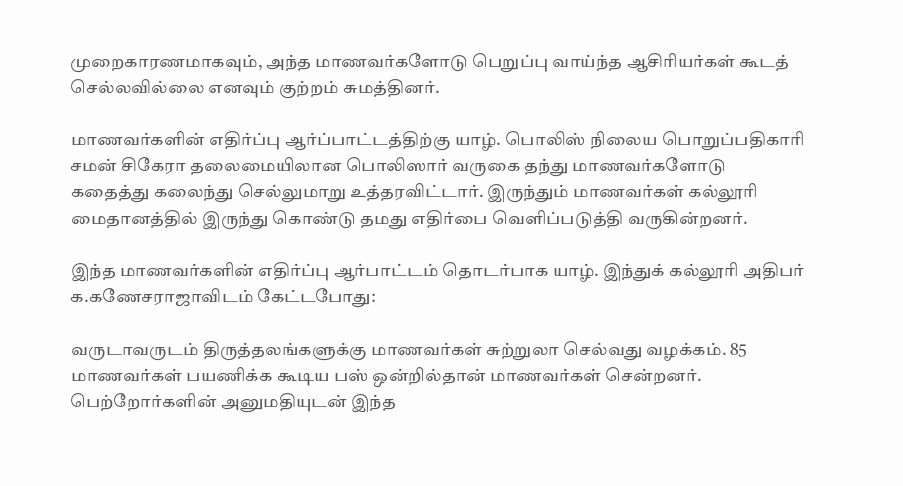முறைகாரணமாகவும், அந்த மாணவர்களோடு பெறுப்பு வாய்ந்த ஆசிரியர்கள் கூடத் செல்லவில்லை எனவும் குற்றம் சுமத்தினர்.

மாணவர்களின் எதிர்ப்பு ஆர்ப்பாட்டத்திற்கு யாழ். பொலிஸ் நிலைய பொறுப்பதிகாரி சமன் சிகேரா தலைமையிலான பொலிஸார் வருகை தந்து மாணவர்களோடு கதைத்து கலைந்து செல்லுமாறு உத்தரவிட்டார். இருந்தும் மாணவர்கள் கல்லூரி மைதானத்தில் இருந்து கொண்டு தமது எதிர்பை வெளிப்படுத்தி வருகின்றனர்.

இந்த மாணவர்களின் எதிர்ப்பு ஆர்பாட்டம் தொடர்பாக யாழ். இந்துக் கல்லூரி அதிபர் க.கணேசராஜாவிடம் கேட்டபோது:

வருடாவருடம் திருத்தலங்களுக்கு மாணவர்கள் சுற்றுலா செல்வது வழக்கம். 85 மாணவர்கள் பயணிக்க கூடிய பஸ் ஒன்றில்தான் மாணவர்கள் சென்றனர். பெற்றோர்களின் அனுமதியுடன் இந்த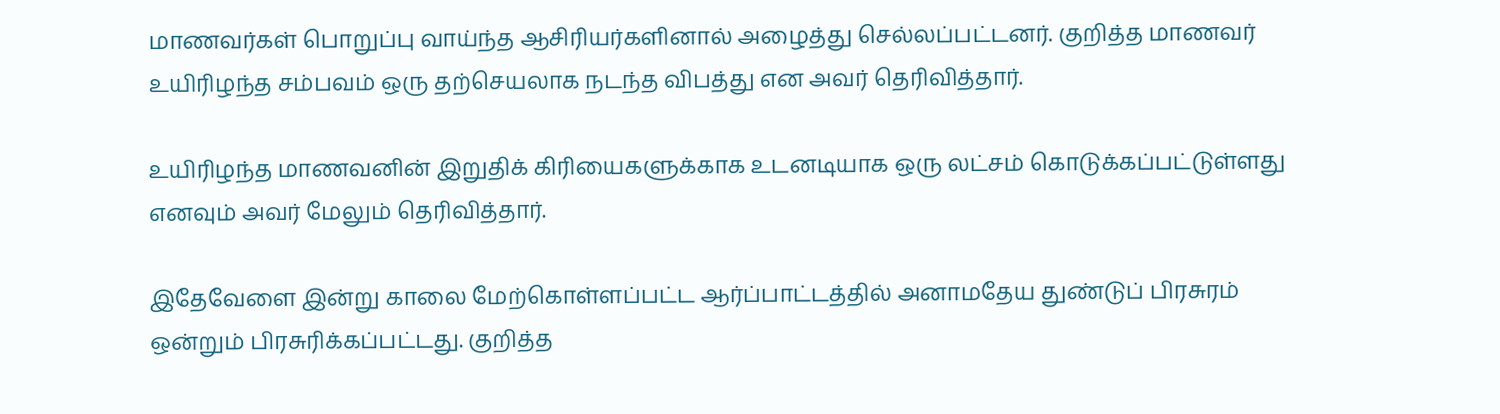மாணவர்கள் பொறுப்பு வாய்ந்த ஆசிரியர்களினால் அழைத்து செல்லப்பட்டனர். குறித்த மாணவர் உயிரிழந்த சம்பவம் ஒரு தற்செயலாக நடந்த விபத்து என அவர் தெரிவித்தார்.

உயிரிழந்த மாணவனின் இறுதிக் கிரியைகளுக்காக உடனடியாக ஒரு லட்சம் கொடுக்கப்பட்டுள்ளது எனவும் அவர் மேலும் தெரிவித்தார்.

இதேவேளை இன்று காலை மேற்கொள்ளப்பட்ட ஆர்ப்பாட்டத்தில் அனாமதேய துண்டுப் பிரசுரம் ஒன்றும் பிரசுரிக்கப்பட்டது. குறித்த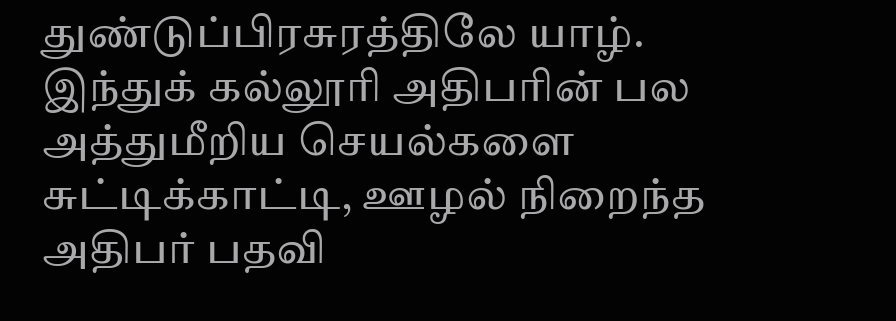துண்டுப்பிரசுரத்திலே யாழ். இந்துக் கல்லூரி அதிபரின் பல அத்துமீறிய செயல்களை சுட்டிக்காட்டி, ஊழல் நிறைந்த அதிபர் பதவி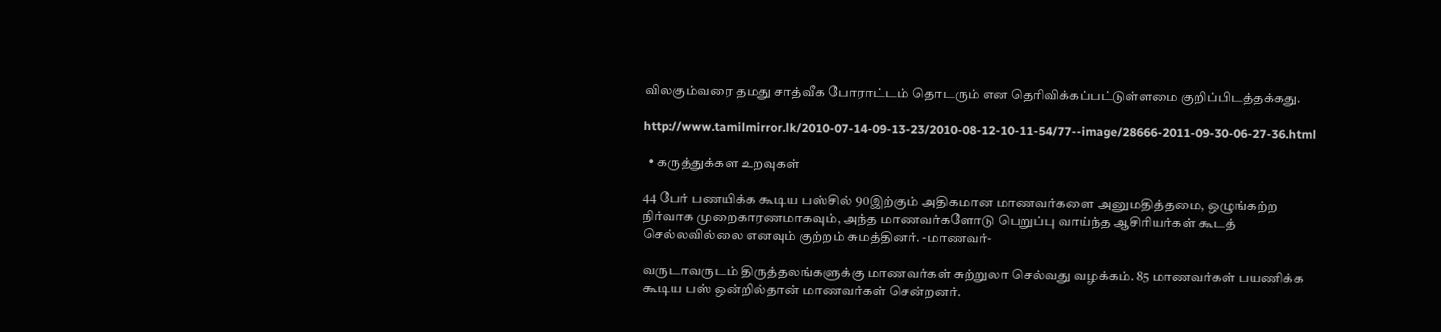விலகும்வரை தமது சாத்வீக போராட்டம் தொடரும் என தெரிவிக்கப்பட்டுள்ளமை குறிப்பிடத்தக்கது.

http://www.tamilmirror.lk/2010-07-14-09-13-23/2010-08-12-10-11-54/77--image/28666-2011-09-30-06-27-36.html

  • கருத்துக்கள உறவுகள்

44 பேர் பணயிக்க கூடிய பஸ்சில் 90இற்கும் அதிகமான மாணவர்களை அனுமதித்தமை, ஒழுங்கற்ற நிர்வாக முறைகாரணமாகவும், அந்த மாணவர்களோடு பெறுப்பு வாய்ந்த ஆசிரியர்கள் கூடத் செல்லவில்லை எனவும் குற்றம் சுமத்தினர். -மாணவர்-

வருடாவருடம் திருத்தலங்களுக்கு மாணவர்கள் சுற்றுலா செல்வது வழக்கம். 85 மாணவர்கள் பயணிக்க கூடிய பஸ் ஒன்றில்தான் மாணவர்கள் சென்றனர்.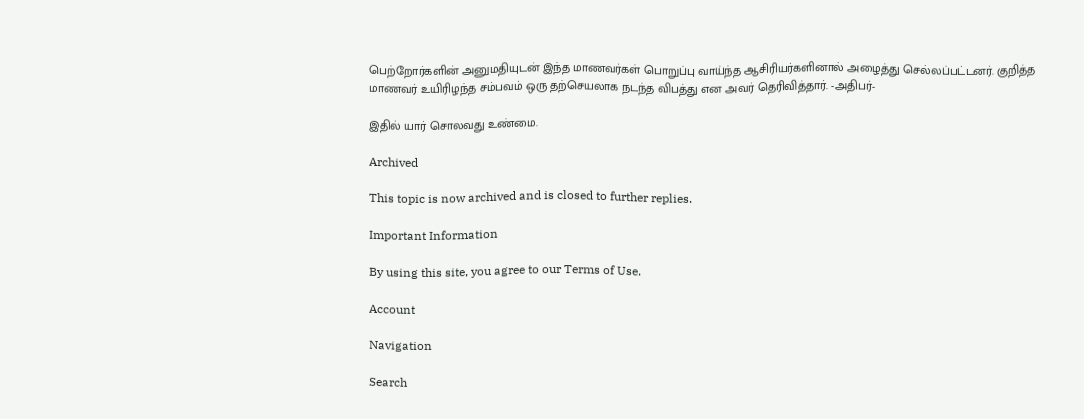பெற்றோர்களின் அனுமதியுடன் இந்த மாணவர்கள் பொறுப்பு வாய்ந்த ஆசிரியர்களினால் அழைத்து செல்லப்பட்டனர். குறித்த மாணவர் உயிரிழந்த சம்பவம் ஒரு தற்செயலாக நடந்த விபத்து என அவர் தெரிவித்தார். -அதிபர்-

இதில் யார் சொலவது உண்மை.

Archived

This topic is now archived and is closed to further replies.

Important Information

By using this site, you agree to our Terms of Use.

Account

Navigation

Search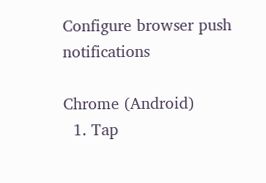Configure browser push notifications

Chrome (Android)
  1. Tap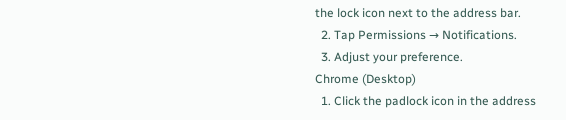the lock icon next to the address bar.
  2. Tap Permissions → Notifications.
  3. Adjust your preference.
Chrome (Desktop)
  1. Click the padlock icon in the address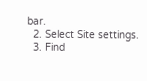bar.
  2. Select Site settings.
  3. Find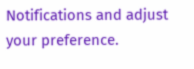Notifications and adjust your preference.